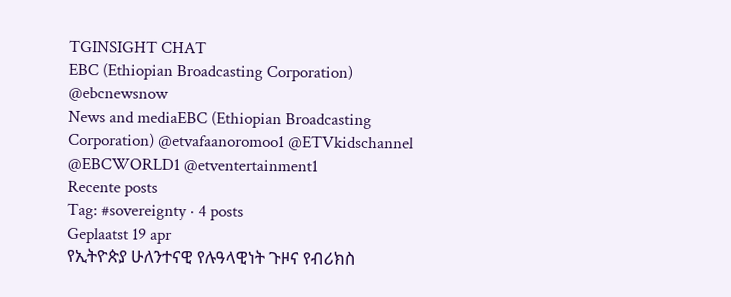TGINSIGHT CHAT
EBC (Ethiopian Broadcasting Corporation)
@ebcnewsnow
News and mediaEBC (Ethiopian Broadcasting Corporation) @etvafaanoromoo1 @ETVkidschannel @EBCWORLD1 @etventertainment1
Recente posts
Tag: #sovereignty · 4 posts
Geplaatst 19 apr
የኢትዮጵያ ሁለንተናዊ የሉዓላዊነት ጉዞና የብሪክስ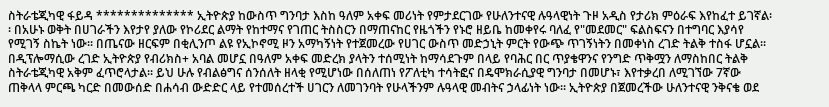ስትራቴጂካዊ ፋይዳ ************** ኢትዮጵያ ከውስጥ ግንባታ እስከ ዓለም አቀፍ መሪነት የምታደርገው የሁለንተናዊ ሉዓላዊነት ጉዞ አዲስ የታሪክ ምዕራፍ እየከፈተ ይገኛል፡፡ በአሁኑ ወቅት በሀገራችን እየታየ ያለው የኮሪደር ልማት የከተማና የገጠር ትስስርን በማጠናከር የዜጎችን የኑሮ ዘይቤ ከመቀየሩ ባለፈ የ"መደመር" ፍልስፍናን በተግባር እያሳየ የሚገኝ ስኬት ነው፡፡ በጤናው ዘርፍም በቂሊንጦ ልዩ የኢኮኖሚ ዞን አማካኝነት የተጀመረው የሀገር ውስጥ መድኃኒት ምርት የውጭ ጥገኝነትን በመቀነስ ረገድ ትልቅ ተስፋ ሆኗል፡፡ በዲፕሎማሲው ረገድ ኢትዮጵያ የብሪክስ+ አባል መሆኗ በዓለም አቀፍ መድረክ ያላትን ተሰሚነት ከማሳደጉም በላይ የባሕር በር ጥያቄዋንና የንግድ ጥቅሟን ለማስከበር ትልቅ ስትራቴጂካዊ አቅም ፈጥሮላታል፡፡ ይህ ሁሉ የብልፅግና ሰንሰለት ዘላቂ የሚሆነው በሰለጠነ የፖለቲካ ተሳትፎና በዴሞክራሲያዊ ግንባታ በመሆኑ፣ እየተቃረበ ለሚገኘው 7ኛው ጠቅላላ ምርጫ ካርድ በመውሰድ በሐሳብ ውድድር ላይ የተመሰረተች ሀገርን ለመገንባት የሁላችንም ሉዓላዊ መብትና ኃላፊነት ነው፡፡ ኢትዮጵያ በጀመረችው ሁለንተናዊ ንቅናቄ ወደ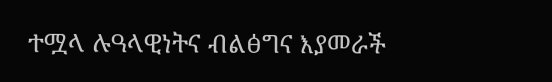ተሟላ ሉዓላዊነትና ብልፅግና እያመራች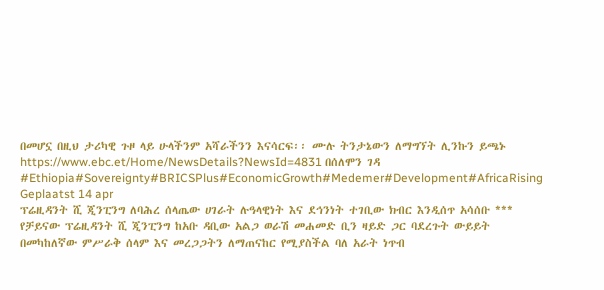በመሆኗ በዚህ ታሪካዊ ጉዞ ላይ ሁላችንም አሻራችንን እናሳርፍ፡፡ ሙሉ ትንታኔውን ለማግኘት ሊንኩን ይጫኑ https://www.ebc.et/Home/NewsDetails?NewsId=4831 በሰለሞን ገዳ #Ethiopia#Sovereignty#BRICSPlus#EconomicGrowth#Medemer#Development#AfricaRising
Geplaatst 14 apr
ፕሬዚዳንት ሺ ጂንፒንግ ለባሕረ ሰላጤው ሀገራት ሉዓላዊነት እና ደኅንነት ተገቢው ክብር እንዲሰጥ አሳሰቡ *** የቻይናው ፕሬዚዳንት ሺ ጂንፒንግ ከአቡ ዳቢው አልጋ ወራሽ መሐመድ ቢን ዛይድ ጋር ባደረጉት ውይይት በመካከለኛው ምሥራቅ ሰላም እና መረጋጋትን ለማጠናከር የሚያስችል ባለ አራት ነጥብ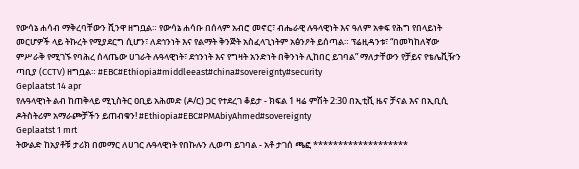የውሳኔ ሐሳብ ማቅረባቸውን ሺንዋ ዘግቧል። የውሳኔ ሐሳቡ በሰላም አብሮ መኖር፣ ብሔራዊ ሉዓላዊነት እና ዓለም አቀፍ የሕግ የበላይነት መርሆዎች ላይ ትኩረት የሚያደርግ ሲሆን፣ ለደኅንነት እና የልማት ቅንጅት አስፈላጊነትም አፅንዖት ይሰጣል። ፕሬዚዳንቱ፣ “በመካከለኛው ምሥራቅ የሚገኙ የባሕረ ሰላጤው ሀገራት ሉዓላዊነት፣ ደኅንነት እና የግዛት አንድነት በቅንነት ሊከበር ይገባል” ማለታቸውን የቻይና የቴሌቪዥን ጣቢያ (CCTV) ዘግቧል። #EBC#Ethiopia#middleeast#china#sovereignty#security
Geplaatst 14 apr
የሉዓላዊነት ልብ ከጠቅላይ ሚኒስትር ዐቢይ አሕመድ (ዶ/ር) ጋር የተደረገ ቆይታ - ክፍል 1 ዛሬ ምሽት 2:30 በኢቲቪ ዜና ቻናል እና በኢቢሲ ዶትስትሪም አማራጮቻችን ይጠብቁን! #Ethiopia#EBC#PMAbiyAhmed#sovereignty
Geplaatst 1 mrt
ትውልድ ከአያቶቹ ታሪክ በመማር ለሀገር ሉዓላዊነት የበኩሉን ሊወጣ ይገባል - አቶ ታገሰ ጫፎ *******************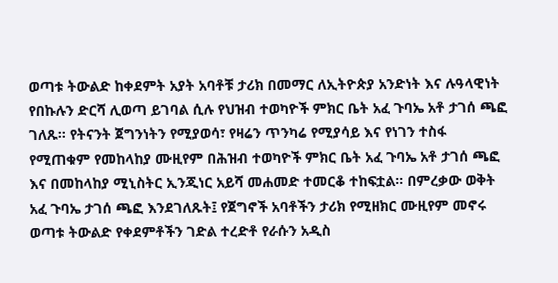ወጣቱ ትውልድ ከቀደምት አያት አባቶቹ ታሪክ በመማር ለኢትዮጵያ አንድነት እና ሉዓላዊነት የበኩሉን ድርሻ ሊወጣ ይገባል ሲሉ የህዝብ ተወካዮች ምክር ቤት አፈ ጉባኤ አቶ ታገሰ ጫፎ ገለጹ፡፡ የትናንት ጀግንነትን የሚያወሳ፣ የዛሬን ጥንካሬ የሚያሳይ እና የነገን ተስፋ የሚጠቁም የመከላከያ ሙዚየም በሕዝብ ተወካዮች ምክር ቤት አፈ ጉባኤ አቶ ታገሰ ጫፎ እና በመከላከያ ሚኒስትር ኢንጂነር አይሻ መሐመድ ተመርቆ ተከፍቷል። በምረቃው ወቅት አፈ ጉባኤ ታገሰ ጫፎ እንደገለጹት፤ የጀግኖች አባቶችን ታሪክ የሚዘክር ሙዚየም መኖሩ ወጣቱ ትውልድ የቀደምቶችን ገድል ተረድቶ የራሱን አዲስ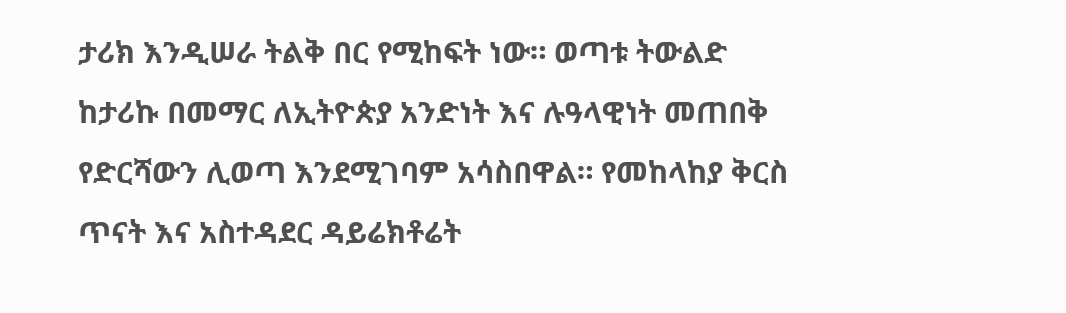ታሪክ እንዲሠራ ትልቅ በር የሚከፍት ነው። ወጣቱ ትውልድ ከታሪኩ በመማር ለኢትዮጵያ አንድነት እና ሉዓላዊነት መጠበቅ የድርሻውን ሊወጣ እንደሚገባም አሳስበዋል። የመከላከያ ቅርስ ጥናት እና አስተዳደር ዳይሬክቶሬት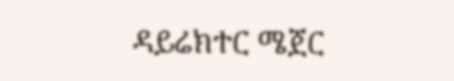ዳይሬክተር ሜጀር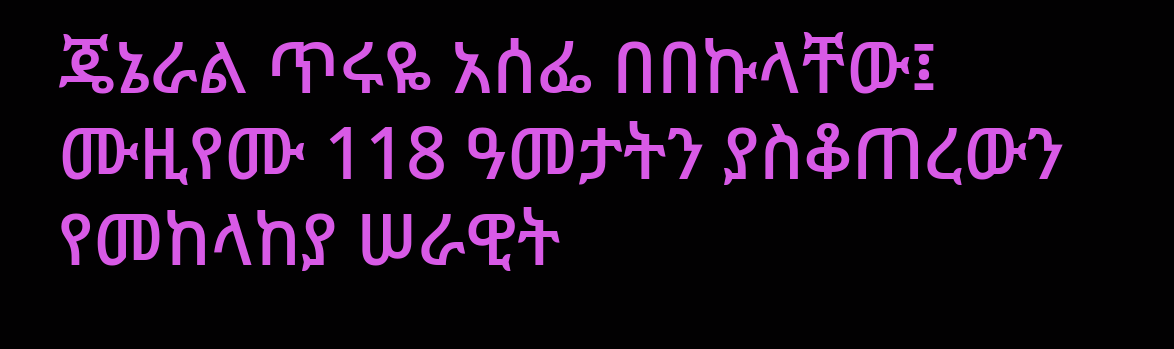ጄኔራል ጥሩዬ አሰፌ በበኩላቸው፤ ሙዚየሙ 118 ዓመታትን ያስቆጠረውን የመከላከያ ሠራዊት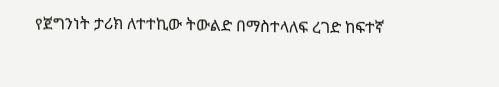የጀግንነት ታሪክ ለተተኪው ትውልድ በማስተላለፍ ረገድ ከፍተኛ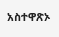አስተዋጽኦ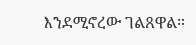እንደሚኖረው ገልጸዋል።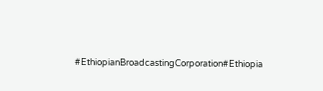#EthiopianBroadcastingCorporation#Ethiopia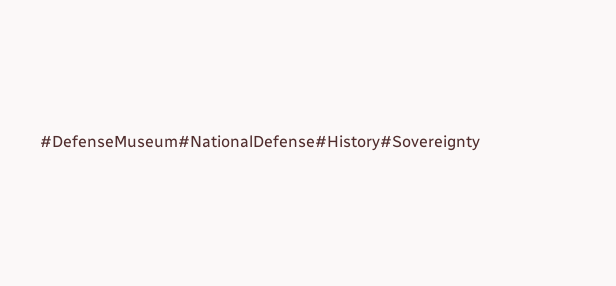#DefenseMuseum#NationalDefense#History#Sovereignty